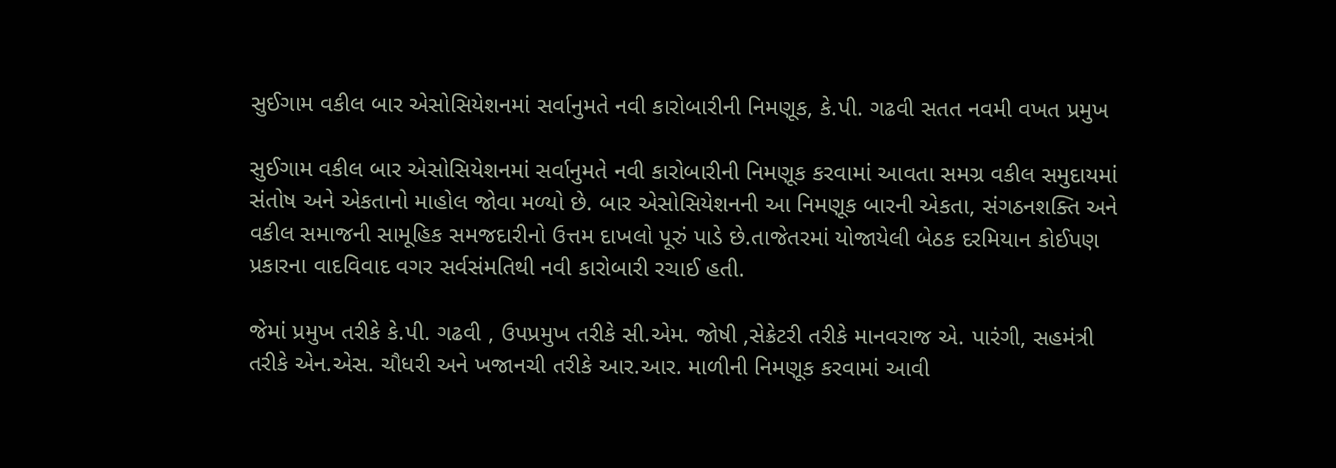સુઈગામ વકીલ બાર એસોસિયેશનમાં સર્વાનુમતે નવી કારોબારીની નિમણૂક, કે.પી. ગઢવી સતત નવમી વખત પ્રમુખ

સુઈગામ વકીલ બાર એસોસિયેશનમાં સર્વાનુમતે નવી કારોબારીની નિમણૂક કરવામાં આવતા સમગ્ર વકીલ સમુદાયમાં સંતોષ અને એકતાનો માહોલ જોવા મળ્યો છે. બાર એસોસિયેશનની આ નિમણૂક બારની એકતા, સંગઠનશક્તિ અને વકીલ સમાજની સામૂહિક સમજદારીનો ઉત્તમ દાખલો પૂરું પાડે છે.તાજેતરમાં યોજાયેલી બેઠક દરમિયાન કોઈપણ પ્રકારના વાદવિવાદ વગર સર્વસંમતિથી નવી કારોબારી રચાઈ હતી.

જેમાં પ્રમુખ તરીકે કે.પી. ગઢવી , ઉપપ્રમુખ તરીકે સી.એમ. જોષી ,સેક્રેટરી તરીકે માનવરાજ એ. પારંગી, સહમંત્રી તરીકે એન.એસ. ચૌધરી અને ખજાનચી તરીકે આર.આર. માળીની નિમણૂક કરવામાં આવી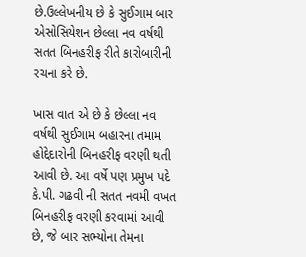છે.ઉલ્લેખનીય છે કે સુઈગામ બાર એસોસિયેશન છેલ્લા નવ વર્ષથી સતત બિનહરીફ રીતે કારોબારીની રચના કરે છે.

ખાસ વાત એ છે કે છેલ્લા નવ વર્ષથી સુઈગામ બહારના તમામ હોદ્દેદારોની બિનહરીફ વરણી થતી આવી છે. આ વર્ષે પણ પ્રમુખ પદે કે.પી. ગઢવી ની સતત નવમી વખત બિનહરીફ વરણી કરવામાં આવી છે, જે બાર સભ્યોના તેમના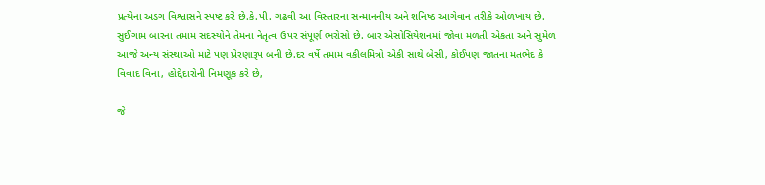પ્રત્યેના અડગ વિશ્વાસને સ્પષ્ટ કરે છે.કે.પી. ગઢવી આ વિસ્તારના સન્માનનીય અને શનિષ્ઠ આગેવાન તરીકે ઓળખાય છે. સુઈગામ બારના તમામ સદસ્યોને તેમના નેતૃત્વ ઉપર સંપૂર્ણ ભરોસો છે. બાર એસોસિયેશનમાં જોવા મળતી એકતા અને સુમેળ આજે અન્ય સંસ્થાઓ માટે પણ પ્રેરણારૂપ બની છે.દર વર્ષે તમામ વકીલમિત્રો એકી સાથે બેસી, કોઈપણ જાતના મતભેદ કે વિવાદ વિના, હોદ્દેદારોની નિમણૂક કરે છે,

જે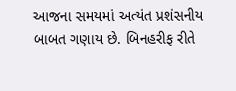આજના સમયમાં અત્યંત પ્રશંસનીય બાબત ગણાય છે. બિનહરીફ રીતે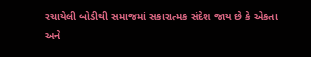રચાયેલી બોડીથી સમાજમાં સકારાત્મક સંદેશ જાય છે કે એકતા અને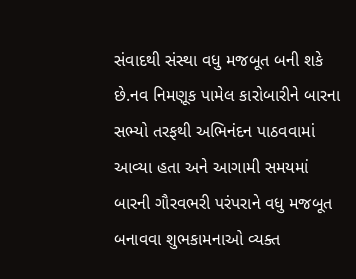સંવાદથી સંસ્થા વધુ મજબૂત બની શકે છે.નવ નિમણૂક પામેલ કારોબારીને બારના સભ્યો તરફથી અભિનંદન પાઠવવામાં આવ્યા હતા અને આગામી સમયમાં બારની ગૌરવભરી પરંપરાને વધુ મજબૂત બનાવવા શુભકામનાઓ વ્યક્ત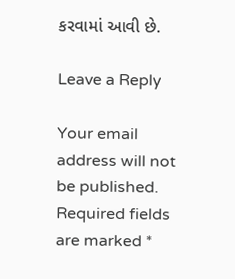કરવામાં આવી છે.

Leave a Reply

Your email address will not be published. Required fields are marked *